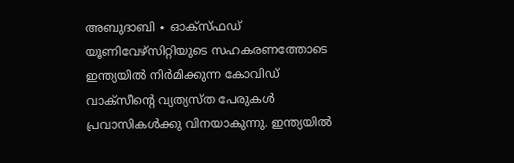അബുദാബി ∙ ഓക്സ്ഫഡ് യൂണിവേഴ്സിറ്റിയുടെ സഹകരണത്തോടെ ഇന്ത്യയിൽ നിർമിക്കുന്ന കോവിഡ് വാക്സീന്റെ വ്യത്യസ്ത പേരുകൾ പ്രവാസികൾക്കു വിനയാകുന്നു. ഇന്ത്യയിൽ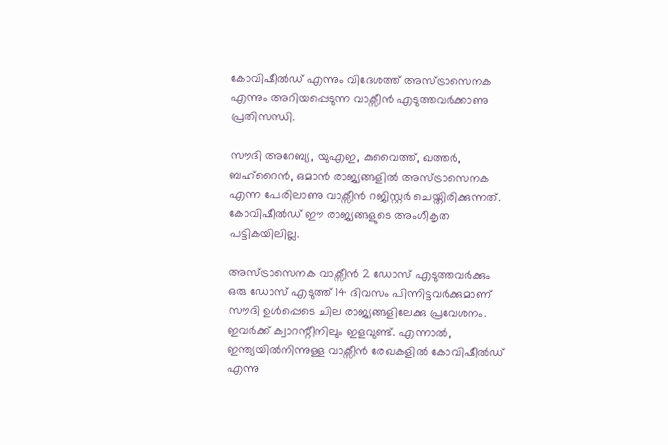കോവിഷീൽഡ് എന്നും വിദേശത്ത് അസ്ട്രാസെനക എന്നും അറിയപ്പെടുന്ന വാക്സീൻ എടുത്തവർക്കാണു പ്രതിസന്ധി.

സൗദി അറേബ്യ, യുഎഇ, കുവൈത്ത്, ഖത്തർ, ബഹ്റൈൻ, ഒമാൻ രാജ്യങ്ങളിൽ അസ്ട്രാസെനക എന്ന പേരിലാണു വാക്സീൻ റജിസ്റ്റർ ചെയ്തിരിക്കുന്നത്. കോവിഷീൽഡ് ഈ രാജ്യങ്ങളുടെ അംഗീകൃത പട്ടികയിലില്ല.

അസ്ട്രാസെനക വാക്സീൻ 2 ഡോസ് എടുത്തവർക്കും ഒരു ഡോസ് എടുത്ത് 14 ദിവസം പിന്നിട്ടവർക്കുമാണ് സൗദി ഉൾപ്പെടെ ചില രാജ്യങ്ങളിലേക്കു പ്രവേശനം. ഇവർക്ക് ക്വാറന്റീനിലും ഇളവുണ്ട്. എന്നാൽ, ഇന്ത്യയിൽനിന്നുള്ള വാക്സീൻ രേഖകളിൽ കോവി‍ഷീൽഡ് എന്നു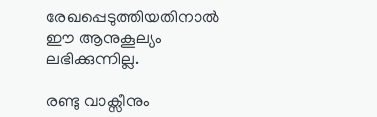രേഖപ്പെടുത്തിയതിനാൽ ഈ ആനുകൂല്യം ലഭിക്കുന്നില്ല.

രണ്ടു വാക്സീനും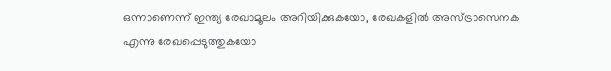ഒന്നാണെന്ന് ഇന്ത്യ രേഖാമൂലം അറിയിക്കുകയോ, രേഖകളിൽ അസ്ട്രാസെനക എന്നു രേഖപ്പെടുത്തുകയോ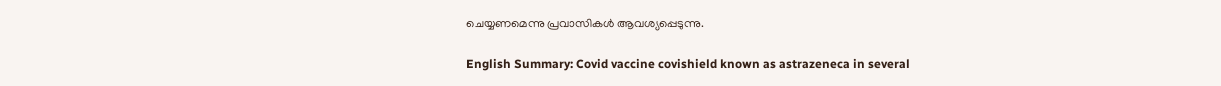ചെയ്യണമെന്നു പ്രവാസികൾ ആവശ്യപ്പെടുന്നു.

English Summary: Covid vaccine covishield known as astrazeneca in several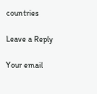countries

Leave a Reply

Your email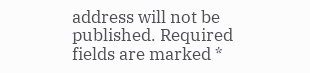address will not be published. Required fields are marked *